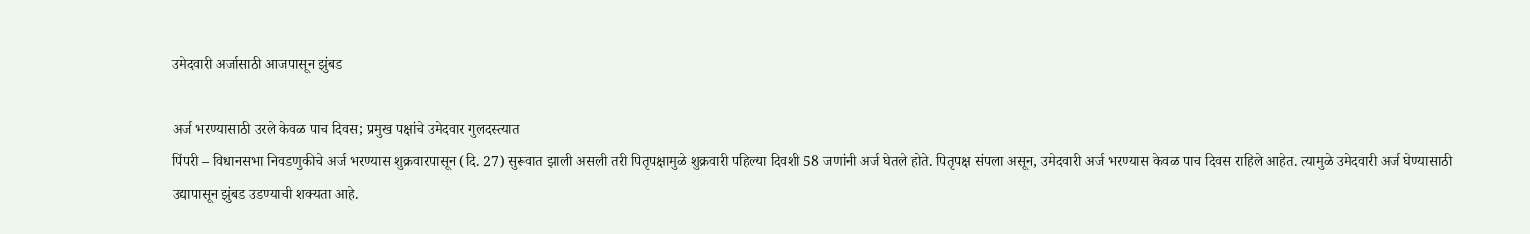उमेदवारी अर्जासाठी आजपासून झुंबड

अर्ज भरण्यासाठी उरले केवळ पाच दिवस; प्रमुख पक्षांचे उमेदवार गुलदस्त्यात
पिंपरी – विधानसभा निवडणुकीचे अर्ज भरण्यास शुक्रवारपासून (दि. 27) सुरूवात झाली असली तरी पितृपक्षामुळे शुक्रवारी पहिल्या दिवशी 58 जणांनी अर्ज घेतले होते. पितृपक्ष संपला असून, उमेदवारी अर्ज भरण्यास केवळ पाच दिवस राहिले आहेत. त्यामुळे उमेदवारी अर्ज घेण्यासाठी उद्यापासून झुंबड उडण्याची शक्यता आहे.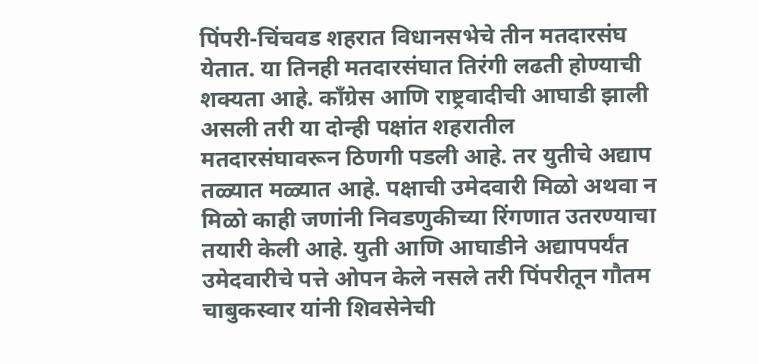पिंपरी-चिंचवड शहरात विधानसभेचे तीन मतदारसंघ येतात. या तिनही मतदारसंघात तिरंगी लढती होण्याची शक्यता आहे. कॉंग्रेस आणि राष्ट्रवादीची आघाडी झाली असली तरी या दोन्ही पक्षांत शहरातील मतदारसंघावरून ठिणगी पडली आहे. तर युतीचे अद्याप तळ्यात मळ्यात आहे. पक्षाची उमेदवारी मिळो अथवा न मिळो काही जणांनी निवडणुकीच्या रिंगणात उतरण्याचा तयारी केली आहे. युती आणि आघाडीने अद्यापपर्यंत उमेदवारीचे पत्ते ओपन केले नसले तरी पिंपरीतून गौतम चाबुकस्वार यांनी शिवसेनेची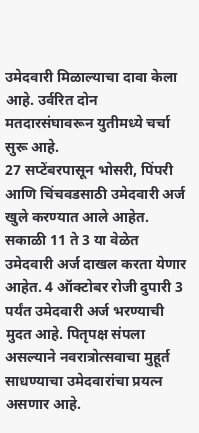उमेदवारी मिळाल्याचा दावा केला आहे. उर्वरित दोन मतदारसंघावरून युतीमध्ये चर्चा सुरू आहे.
27 सप्टेंबरपासून भोसरी, पिंपरी आणि चिंचवडसाठी उमेदवारी अर्ज खुले करण्यात आले आहेत. सकाळी 11 ते 3 या वेळेत उमेदवारी अर्ज दाखल करता येणार आहेत. 4 ऑक्टोबर रोजी दुपारी 3 पर्यंत उमेदवारी अर्ज भरण्याची मुदत आहे. पितृपक्ष संपला असल्याने नवरात्रोत्सवाचा मुहूर्त साधण्याचा उमेदवारांचा प्रयत्न असणार आहे.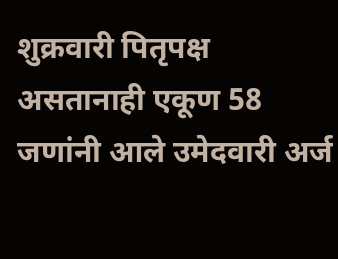शुक्रवारी पितृपक्ष असतानाही एकूण 58 जणांनी आले उमेदवारी अर्ज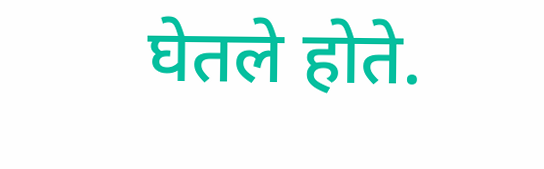घेतले होते.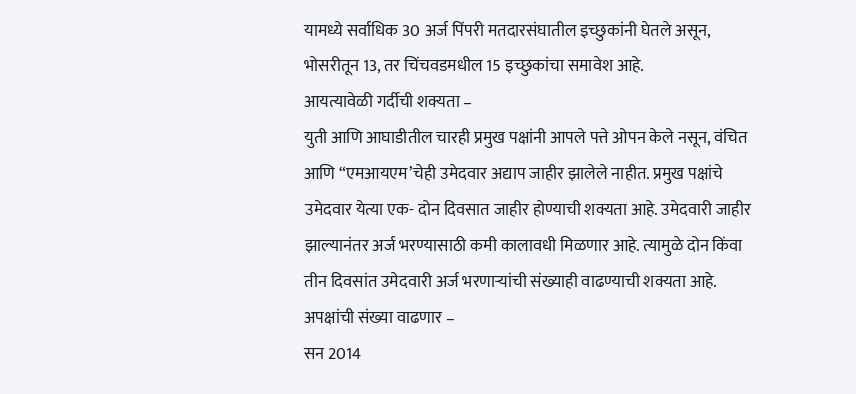यामध्ये सर्वाधिक 30 अर्ज पिंपरी मतदारसंघातील इच्छुकांनी घेतले असून, भोसरीतून 13, तर चिंचवडमधील 15 इच्छुकांचा समावेश आहे.
आयत्यावेळी गर्दीची शक्यता –
युती आणि आघाडीतील चारही प्रमुख पक्षांनी आपले पत्ते ओपन केले नसून, वंचित आणि “एमआयएम’चेही उमेदवार अद्याप जाहीर झालेले नाहीत. प्रमुख पक्षांचे उमेदवार येत्या एक- दोन दिवसात जाहीर होण्याची शक्यता आहे. उमेदवारी जाहीर झाल्यानंतर अर्ज भरण्यासाठी कमी कालावधी मिळणार आहे. त्यामुळे दोन किंवा तीन दिवसांत उमेदवारी अर्ज भरणाऱ्यांची संख्याही वाढण्याची शक्यता आहे.
अपक्षांची संख्या वाढणार –
सन 2014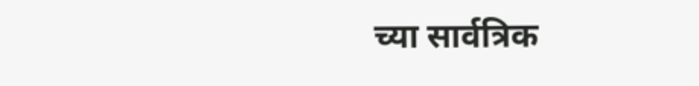च्या सार्वत्रिक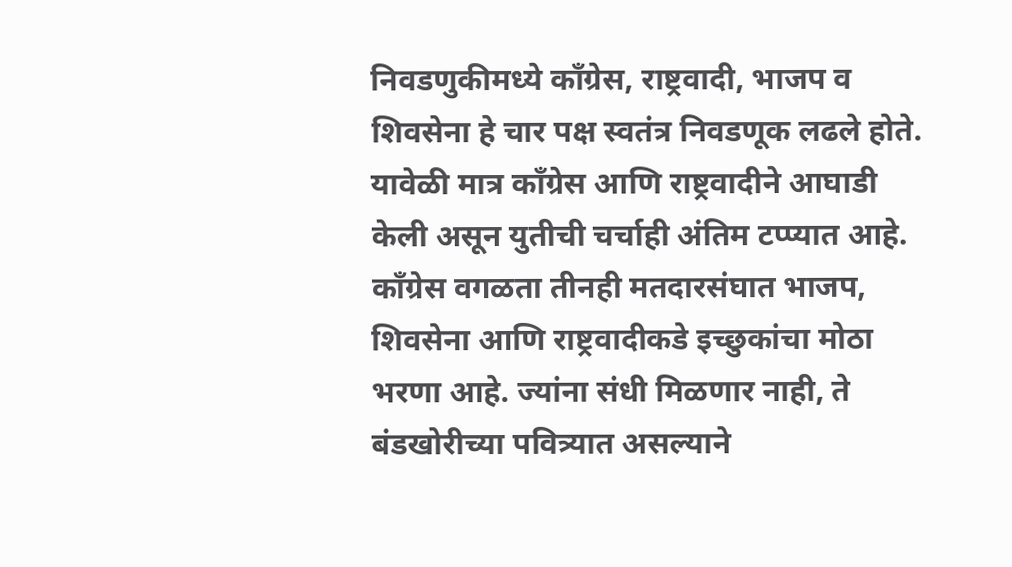निवडणुकीमध्ये कॉंग्रेस, राष्ट्रवादी, भाजप व शिवसेना हे चार पक्ष स्वतंत्र निवडणूक लढले होते. यावेळी मात्र कॉंग्रेस आणि राष्ट्रवादीने आघाडी केली असून युतीची चर्चाही अंतिम टप्प्यात आहे. कॉंग्रेस वगळता तीनही मतदारसंघात भाजप, शिवसेना आणि राष्ट्रवादीकडे इच्छुकांचा मोठा भरणा आहे. ज्यांना संधी मिळणार नाही, ते बंडखोरीच्या पवित्र्यात असल्याने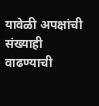यावेळी अपक्षांची संख्याही वाढण्याची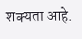शक्यता आहे.